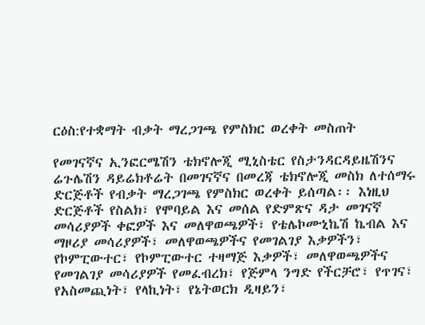ርዕስ:የተቋማት ብቃት ማረጋገጫ የምስክር ወረቀት መስጠት

የመገናኛና ኢንፎርሜሽን ቴክኖሎጂ ሚኒስቴር የስታንዳርዳይዜሽንና ሬጉሌሽን ዳይሬክቶሬት በመገናኛና በመረጃ ቴክኖሎጂ መስክ ለተሰማሩ ድርጅቶች የብቃት ማረጋገጫ የምስክር ወረቀት ይሰጣል፡፡ እነዚህ ድርጅቶች የስልክ፣ የሞባይል እና መሰል የድምጽና ዳታ መገናኛ መሳሪያዎች ቀፎዎች እና መለዋወጫዎች፣ የቴሌኮሙኒኬሽ ኬብል እና ማዞሪያ መሳሪያዎች፣ መለዋወጫዎችና የመገልገያ እቃዎችን፣ የኮምፒውተር፣ የኮምፒውተር ተዛማጅ እቃዎች፣ መለዋወጫዎችና የመገልገያ መሳሪያዎች የመፈብረክ፣ የጅምላ ንግድ የችርቻሮ፣ የጥገና፣ የአስመጪነት፣ የላኪነት፣ የኔትወርክ ዲዛይን፣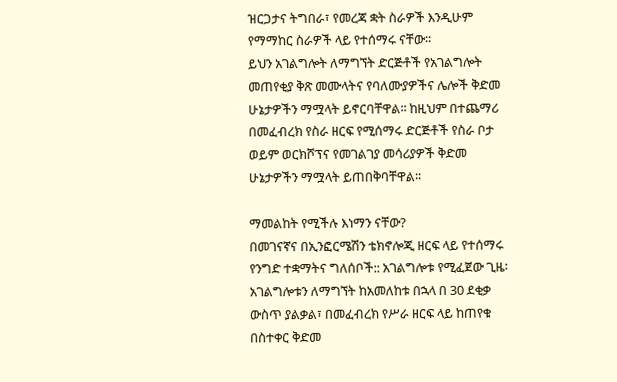ዝርጋታና ትግበራ፣ የመረጃ ቋት ስራዎች እንዲሁም የማማከር ስራዎች ላይ የተሰማሩ ናቸው፡፡
ይህን አገልግሎት ለማግኘት ድርጅቶች የአገልግሎት መጠየቂያ ቅጽ መሙላትና የባለሙያዎችና ሌሎች ቅድመ ሁኔታዎችን ማሟላት ይኖርባቸዋል፡፡ ከዚህም በተጨማሪ በመፈብረክ የስራ ዘርፍ የሚሰማሩ ድርጅቶች የስራ ቦታ ወይም ወርክሾፕና የመገልገያ መሳሪያዎች ቅድመ ሁኔታዎችን ማሟላት ይጠበቅባቸዋል፡፡

ማመልከት የሚችሉ እነማን ናቸው?
በመገናኛና በኢንፎርሜሽን ቴክኖሎጂ ዘርፍ ላይ የተሰማሩ የንግድ ተቋማትና ግለሰቦች:: አገልግሎቱ የሚፈጀው ጊዜ፡ አገልግሎቱን ለማግኘት ከአመለከቱ በኋላ በ 30 ደቂቃ ውስጥ ያልቃል፣ በመፈብረክ የሥራ ዘርፍ ላይ ከጠየቁ በስተቀር ቅድመ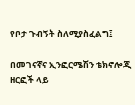የቦታ ጉብኝት ስለሚያስፈልግ፤

በመገናኛና ኢንፎርሜሽን ቴክኖሎጂ ዘርፎች ላይ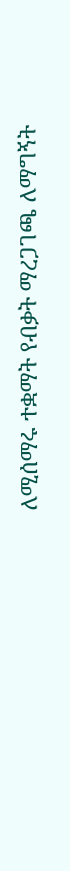ለሚሰማሩ ተቋማት የብቃት ማረጋገጫ ለማግኝት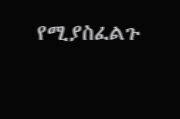የሚያስፈልጉ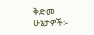ቅድመ ሁኔታዎች፡-